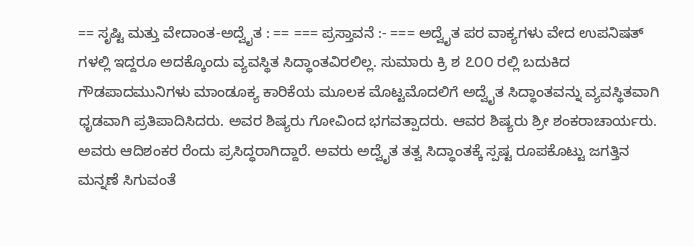== ಸೃಷ್ಟಿ ಮತ್ತು ವೇದಾಂತ-ಅದ್ವೈತ : == === ಪ್ರಸ್ತಾವನೆ :- === ಅದ್ವೈತ ಪರ ವಾಕ್ಯಗಳು ವೇದ ಉಪನಿಷತ್ ಗಳಲ್ಲಿ ಇದ್ದರೂ ಅದಕ್ಕೊಂದು ವ್ಯವಸ್ಥಿತ ಸಿದ್ಧಾಂತವಿರಲಿಲ್ಲ. ಸುಮಾರು ಕ್ರಿ ಶ ೭೦೦ ರಲ್ಲಿ ಬದುಕಿದ ಗೌಡಪಾದಮುನಿಗಳು ಮಾಂಡೂಕ್ಯ ಕಾರಿಕೆಯ ಮೂಲಕ ಮೊಟ್ಟಮೊದಲಿಗೆ ಅದ್ವೈತ ಸಿದ್ಧಾಂತವನ್ನು ವ್ಯವಸ್ಥಿತವಾಗಿ ಧೃಡವಾಗಿ ಪ್ರತಿಪಾದಿಸಿದರು. ಅವರ ಶಿಷ್ಯರು ಗೋವಿಂದ ಭಗವತ್ಪಾದರು. ಆವರ ಶಿಷ್ಯರು ಶ್ರೀ ಶಂಕರಾಚಾರ್ಯರು. ಅವರು ಆದಿಶಂಕರ ರೆಂದು ಪ್ರಸಿದ್ಧರಾಗಿದ್ದಾರೆ. ಅವರು ಅದ್ವೈತ ತತ್ವ ಸಿದ್ಧಾಂತಕ್ಕೆ ಸ್ಪಷ್ಟ ರೂಪಕೊಟ್ಟು ಜಗತ್ತಿನ ಮನ್ನಣೆ ಸಿಗುವಂತೆ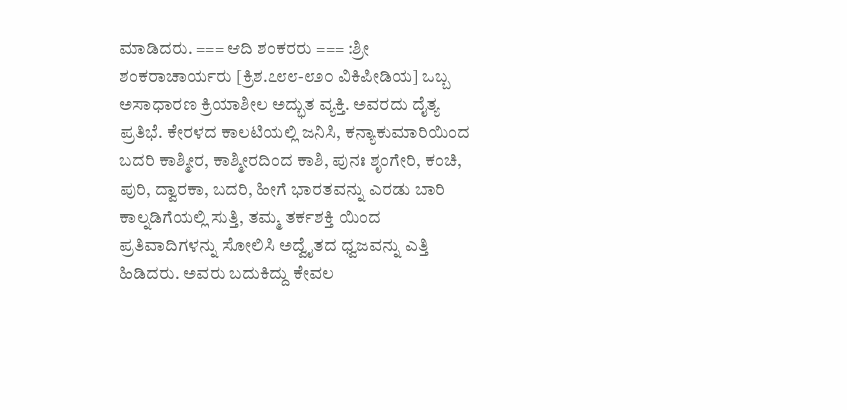ಮಾಡಿದರು. === ಆದಿ ಶಂಕರರು === :ಶ್ರೀ ಶಂಕರಾಚಾರ್ಯರು [ಕ್ರಿಶ.೭೮೮-೮೨೦ ವಿಕಿಪೀಡಿಯ] ಒಬ್ಬ ಅಸಾಧಾರಣ ಕ್ರಿಯಾಶೀಲ ಅದ್ಭುತ ವ್ಯಕ್ತಿ. ಅವರದು ದೈತ್ಯ ಪ್ರತಿಭೆ. ಕೇರಳದ ಕಾಲಟಿಯಲ್ಲಿ ಜನಿಸಿ, ಕನ್ಯಾಕುಮಾರಿಯಿಂದ ಬದರಿ ಕಾಶ್ಮೀರ, ಕಾಶ್ಮೀರದಿಂದ ಕಾಶಿ, ಪುನಃ ಶೃಂಗೇರಿ, ಕಂಚಿ, ಪುರಿ, ದ್ವಾರಕಾ, ಬದರಿ, ಹೀಗೆ ಭಾರತವನ್ನು ಎರಡು ಬಾರಿ ಕಾಲ್ನಡಿಗೆಯಲ್ಲಿ ಸುತ್ತಿ, ತಮ್ಮ ತರ್ಕಶಕ್ತಿ ಯಿಂದ ಪ್ರತಿವಾದಿಗಳನ್ನು ಸೋಲಿಸಿ ಅದ್ವೈತದ ಧ್ವಜವನ್ನು ಎತ್ತಿ ಹಿಡಿದರು. ಅವರು ಬದುಕಿದ್ದು ಕೇವಲ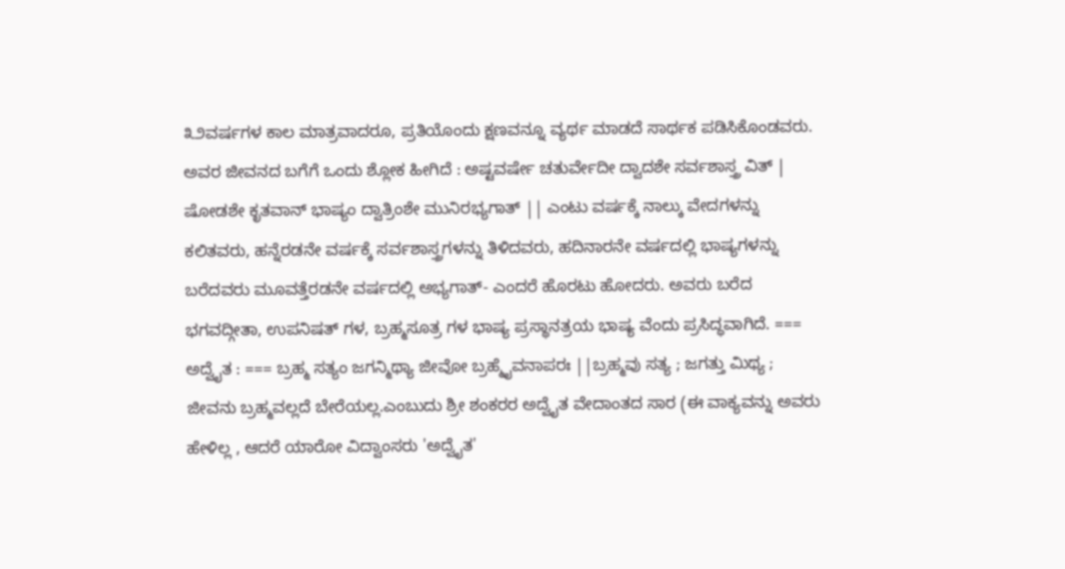೩೨ವರ್ಷಗಳ ಕಾಲ ಮಾತ್ರವಾದರೂ, ಪ್ರತಿಯೊಂದು ಕ್ಷಣವನ್ನೂ ವ್ಯರ್ಥ ಮಾಡದೆ ಸಾರ್ಥಕ ಪಡಿಸಿಕೊಂಡವರು. ಅವರ ಜೀವನದ ಬಗೆಗೆ ಒಂದು ಶ್ಲೋಕ ಹೀಗಿದೆ : ಅಷ್ಟವರ್ಷೇ ಚತುರ್ವೇದೀ ದ್ವಾದಶೇ ಸರ್ವಶಾಸ್ತ್ರ ವಿತ್ | ಷೋಡಶೇ ಕೃತವಾನ್ ಭಾಷ್ಯಂ ದ್ವಾತ್ರಿಂಶೇ ಮುನಿರಭ್ಯಗಾತ್ || ಎಂಟು ವರ್ಷಕ್ಕೆ ನಾಲ್ಕು ವೇದಗಳನ್ನು ಕಲಿತವರು, ಹನ್ನೆರಡನೇ ವರ್ಷಕ್ಕೆ ಸರ್ವಶಾಸ್ತ್ರಗಳನ್ನು ತಿಳಿದವರು, ಹದಿನಾರನೇ ವರ್ಷದಲ್ಲಿ ಭಾಷ್ಯಗಳನ್ನು ಬರೆದವರು ಮೂವತ್ತೆರಡನೇ ವರ್ಷದಲ್ಲಿ ಅಭ್ಯಗಾತ್- ಎಂದರೆ ಹೊರಟು ಹೋದರು. ಅವರು ಬರೆದ ಭಗವದ್ಗೀತಾ, ಉಪನಿಷತ್ ಗಳ, ಬ್ರಹ್ಮಸೂತ್ರ ಗಳ ಭಾಷ್ಯ ಪ್ರಸ್ಥಾನತ್ರಯ ಭಾಷ್ಯ ವೆಂದು ಪ್ರಸಿದ್ಧವಾಗಿದೆ. === ಅದ್ವೈತ : === ಬ್ರಹ್ಮ ಸತ್ಯಂ ಜಗನ್ಮಿಥ್ಯಾ ಜೀವೋ ಬ್ರಹ್ಮೈವನಾಪರಃ ||ಬ್ರಹ್ಮವು ಸತ್ಯ ; ಜಗತ್ತು ಮಿಥ್ಯ ; ಜೀವನು ಬ್ರಹ್ಮವಲ್ಲದೆ ಬೇರೆಯಲ್ಲ.ಎಂಬುದು ಶ್ರೀ ಶಂಕರರ ಅದ್ವೈತ ವೇದಾಂತದ ಸಾರ (ಈ ವಾಕ್ಯವನ್ನು ಅವರು ಹೇಳಿಲ್ಲ , ಆದರೆ ಯಾರೋ ವಿದ್ವಾಂಸರು 'ಅದ್ವೈತ'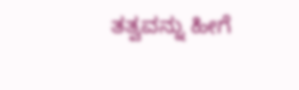ತತ್ವವನ್ನು ಹೀಗೆ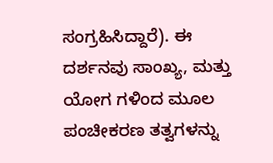ಸಂಗ್ರಹಿಸಿದ್ದಾರೆ). ಈ ದರ್ಶನವು ಸಾಂಖ್ಯ, ಮತ್ತು ಯೋಗ ಗಳಿಂದ ಮೂಲ ಪಂಚೀಕರಣ ತತ್ವಗಳನ್ನು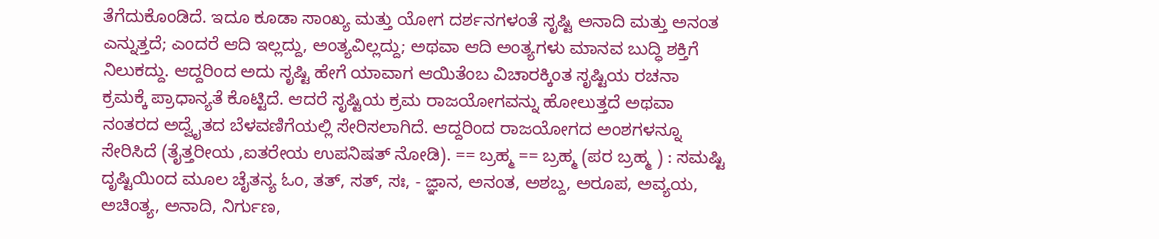ತೆಗೆದುಕೊಂಡಿದೆ. ಇದೂ ಕೂಡಾ ಸಾಂಖ್ಯ ಮತ್ತು ಯೋಗ ದರ್ಶನಗಳಂತೆ ಸೃಷ್ಟಿ ಅನಾದಿ ಮತ್ತು ಅನಂತ ಎನ್ನುತ್ತದೆ; ಎಂದರೆ ಆದಿ ಇಲ್ಲದ್ದು, ಅಂತ್ಯವಿಲ್ಲದ್ದು; ಅಥವಾ ಆದಿ ಅಂತ್ಯಗಳು ಮಾನವ ಬುದ್ಧಿ ಶಕ್ತಿಗೆ ನಿಲುಕದ್ದು. ಆದ್ದರಿಂದ ಅದು ಸೃಷ್ಟಿ ಹೇಗೆ ಯಾವಾಗ ಆಯಿತೆಂಬ ವಿಚಾರಕ್ಕಿಂತ ಸೃಷ್ಟಿಯ ರಚನಾ ಕ್ರಮಕ್ಕೆ ಪ್ರಾಧಾನ್ಯತೆ ಕೊಟ್ಟಿದೆ. ಆದರೆ ಸೃಷ್ಟಿಯ ಕ್ರಮ ರಾಜಯೋಗವನ್ನು ಹೋಲುತ್ತದೆ ಅಥವಾ ನಂತರದ ಅದ್ವೈತದ ಬೆಳವಣಿಗೆಯಲ್ಲಿ ಸೇರಿಸಲಾಗಿದೆ. ಆದ್ದರಿಂದ ರಾಜಯೋಗದ ಅಂಶಗಳನ್ನೂ ಸೇರಿಸಿದೆ (ತೈತ್ತರೀಯ ,ಐತರೇಯ ಉಪನಿಷತ್ ನೋಡಿ). == ಬ್ರಹ್ಮ == ಬ್ರಹ್ಮ (ಪರ ಬ್ರಹ್ಮ ) : ಸಮಷ್ಟಿ ದೃಷ್ಟಿಯಿಂದ ಮೂಲ ಚೈತನ್ಯ ಓಂ, ತತ್, ಸತ್, ಸಃ, - ಜ್ಞಾನ, ಅನಂತ, ಅಶಬ್ದ, ಅರೂಪ, ಅವ್ಯಯ, ಅಚಿಂತ್ಯ, ಅನಾದಿ, ನಿರ್ಗುಣ,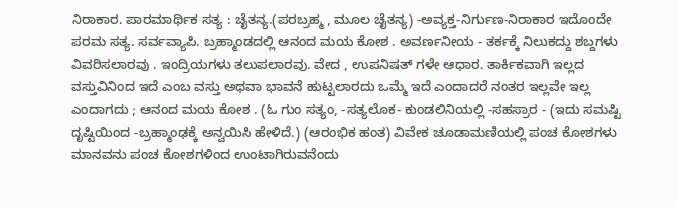ನಿರಾಕಾರ. ಪಾರಮಾರ್ಥಿಕ ಸತ್ಯ : ಚೈತನ್ಯ.(ಪರಬ್ರಹ್ಮ , ಮೂಲ ಚೈತನ್ಯ) -ಅವ್ಯಕ್ತ-ನಿರ್ಗುಣ-ನಿರಾಕಾರ ಇದೊಂದೇ ಪರಮ ಸತ್ಯ. ಸರ್ವವ್ಯಾಪಿ. ಬ್ರಹ್ಮಾಂಡದಲ್ಲಿ ಆನಂದ ಮಯ ಕೋಶ . ಅವರ್ಣನೀಯ - ತರ್ಕಕ್ಕೆ ನಿಲುಕದ್ದು ಶಬ್ದಗಳು ವಿವರಿಸಲಾರವು . ಇಂದ್ರಿಯಗಳು ತಲುಪಲಾರವು. ವೇದ , ಉಪನಿಷತ್ ಗಳೇ ಆಧಾರ. ತಾರ್ಕಿಕವಾಗಿ ಇಲ್ಲದ ವಸ್ತುವಿನಿಂದ ಇದೆ ಎಂಬ ವಸ್ತು ಅಥವಾ ಭಾವನೆ ಹುಟ್ಟಲಾರದು ಒಮ್ಮೆ ಇದೆ ಎಂದಾದರೆ ನಂತರ ಇಲ್ಲವೇ ಇಲ್ಲ ಎಂದಾಗದು ; ಆನಂದ ಮಯ ಕೋಶ . (ಓ ಗುಂ ಸತ್ಯಂ, -ಸತ್ಯಲೊಕ- ಕುಂಡಲಿನಿಯಲ್ಲಿ -ಸಹಸ್ರಾರ - (ಇದು ಸಮಷ್ಟಿ ದೃಷ್ಟಿಯಿಂದ -ಬ್ರಹ್ಮಾಂಢಕ್ಕೆ ಅನ್ವಯಿಸಿ ಹೇಳಿದೆ.) (ಆರಂಭಿಕ ಹಂತ) ವಿವೇಕ ಚೂಡಾಮಣಿಯಲ್ಲಿ ಪಂಚ ಕೋಶಗಳು ಮಾನವನು ಪಂಚ ಕೋಶಗಳಿಂದ ಉಂಟಾಗಿರುವನೆಂದು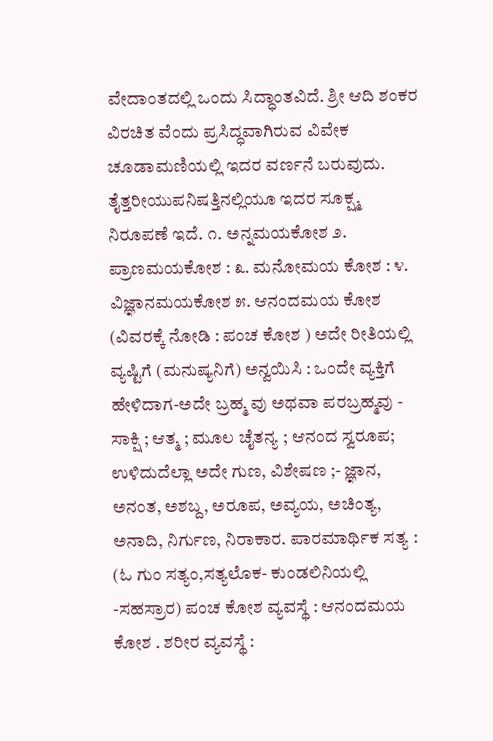ವೇದಾಂತದಲ್ಲಿ ಒಂದು ಸಿದ್ಧಾಂತವಿದೆ. ಶ್ರೀ ಆದಿ ಶಂಕರ ವಿರಚಿತ ವೆಂದು ಪ್ರಸಿದ್ಧವಾಗಿರುವ ವಿವೇಕ ಚೂಡಾಮಣಿಯಲ್ಲಿ ಇದರ ವರ್ಣನೆ ಬರುವುದು. ತೈತ್ತರೀಯುಪನಿಷತ್ತಿನಲ್ಲಿಯೂ ಇದರ ಸೂಕ್ಷ್ಮ ನಿರೂಪಣೆ ಇದೆ. ೧. ಅನ್ನಮಯಕೋಶ ೨. ಪ್ರಾಣಮಯಕೋಶ : ೩. ಮನೋಮಯ ಕೋಶ : ೪. ವಿಜ್ಞಾನಮಯಕೋಶ ೫. ಆನಂದಮಯ ಕೋಶ (ವಿವರಕ್ಕೆ ನೋಡಿ : ಪಂಚ ಕೋಶ ) ಅದೇ ರೀತಿಯಲ್ಲಿ ವ್ಯಷ್ಟಿಗೆ (ಮನುಷ್ಯನಿಗೆ) ಅನ್ವಯಿಸಿ : ಒಂದೇ ವ್ಯಕ್ತಿಗೆ ಹೇಳಿದಾಗ-ಅದೇ ಬ್ರಹ್ಮ ವು ಅಥವಾ ಪರಬ್ರಹ್ಮವು - ಸಾಕ್ಷಿ ; ಆತ್ಮ ; ಮೂಲ ಚೈತನ್ಯ ; ಆನಂದ ಸ್ವರೂಪ; ಉಳಿದುದೆಲ್ಲಾ ಅದೇ ಗುಣ, ವಿಶೇಷಣ ;- ಜ್ಞಾನ, ಅನಂತ, ಅಶಬ್ದ, ಅರೂಪ, ಅವ್ಯಯ, ಅಚಿಂತ್ಯ, ಅನಾದಿ, ನಿರ್ಗುಣ, ನಿರಾಕಾರ. ಪಾರಮಾರ್ಥಿಕ ಸತ್ಯ : (ಓ ಗುಂ ಸತ್ಯಂ,ಸತ್ಯಲೊಕ- ಕುಂಡಲಿನಿಯಲ್ಲಿ -ಸಹಸ್ರಾರ) ಪಂಚ ಕೋಶ ವ್ಯವಸ್ಥೆ : ಆನಂದಮಯ ಕೋಶ . ಶರೀರ ವ್ಯವಸ್ಥೆ :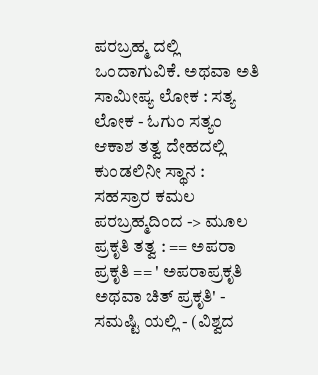ಪರಬ್ರಹ್ಮ ದಲ್ಲಿ ಒಂದಾಗುವಿಕೆ. ಅಥವಾ ಅತಿ ಸಾಮೀಪ್ಯ ಲೋಕ : ಸತ್ಯ ಲೋಕ - ಓಗುಂ ಸತ್ಯಂ ಆಕಾಶ ತತ್ವ ದೇಹದಲ್ಲಿ ಕುಂಡಲಿನೀ ಸ್ಥಾನ : ಸಹಸ್ರಾರ ಕಮಲ ಪರಬ್ರಹ್ಮದಿಂದ -> ಮೂಲ ಪ್ರಕೃತಿ ತತ್ವ : == ಅಪರಾ ಪ್ರಕೃತಿ == ' ಅಪರಾಪ್ರಕೃತಿ ಅಥವಾ ಚಿತ್ ಪ್ರಕೃತಿ' - ಸಮಷ್ಟಿ ಯಲ್ಲಿ - (ವಿಶ್ವದ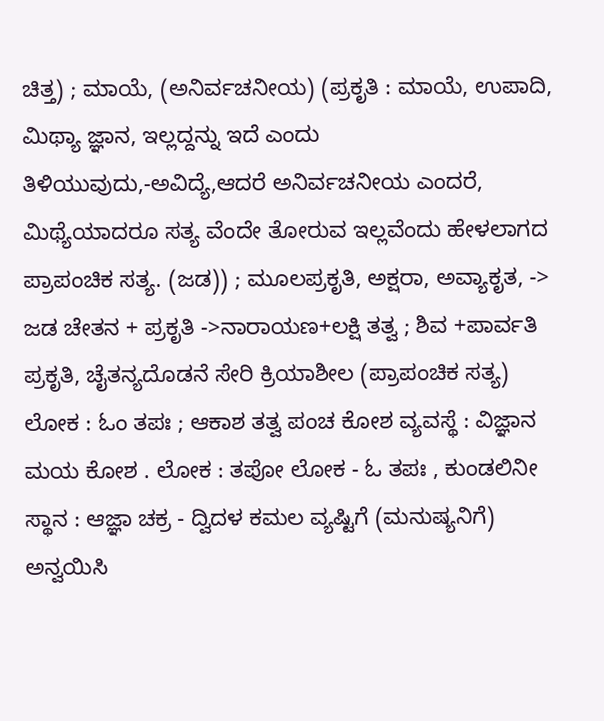ಚಿತ್ತ) ; ಮಾಯೆ, (ಅನಿರ್ವಚನೀಯ) (ಪ್ರಕೃತಿ : ಮಾಯೆ, ಉಪಾದಿ, ಮಿಥ್ಯಾ ಜ್ಞಾನ, ಇಲ್ಲದ್ದನ್ನು ಇದೆ ಎಂದು ತಿಳಿಯುವುದು,-ಅವಿದ್ಯೆ,ಆದರೆ ಅನಿರ್ವಚನೀಯ ಎಂದರೆ, ಮಿಥ್ಯೆಯಾದರೂ ಸತ್ಯ ವೆಂದೇ ತೋರುವ ಇಲ್ಲವೆಂದು ಹೇಳಲಾಗದ ಪ್ರಾಪಂಚಿಕ ಸತ್ಯ. (ಜಡ)) ; ಮೂಲಪ್ರಕೃತಿ, ಅಕ್ಷರಾ, ಅವ್ಯಾಕೃತ, -> ಜಡ ಚೇತನ + ಪ್ರಕೃತಿ ->ನಾರಾಯಣ+ಲಕ್ಷಿ ತತ್ವ ; ಶಿವ +ಪಾರ್ವತಿ ಪ್ರಕೃತಿ, ಚೈತನ್ಯದೊಡನೆ ಸೇರಿ ಕ್ರಿಯಾಶೀಲ (ಪ್ರಾಪಂಚಿಕ ಸತ್ಯ) ಲೋಕ : ಓಂ ತಪಃ ; ಆಕಾಶ ತತ್ವ ಪಂಚ ಕೋಶ ವ್ಯವಸ್ಥೆ : ವಿಜ್ಞಾನ ಮಯ ಕೋಶ . ಲೋಕ : ತಪೋ ಲೋಕ - ಓ ತಪಃ , ಕುಂಡಲಿನೀ ಸ್ಥಾನ : ಆಜ್ಞಾ ಚಕ್ರ - ದ್ವಿದಳ ಕಮಲ ವ್ಯಷ್ಟಿಗೆ (ಮನುಷ್ಯನಿಗೆ) ಅನ್ವಯಿಸಿ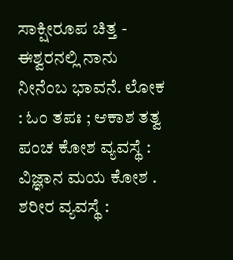ಸಾಕ್ಷೀರೂಪ ಚಿತ್ತ - ಈಶ್ವರನಲ್ಲಿ ನಾನು ನೀನೆಂಬ ಭಾವನೆ. ಲೋಕ : ಓಂ ತಪಃ ; ಆಕಾಶ ತತ್ವ ಪಂಚ ಕೋಶ ವ್ಯವಸ್ಥೆ : ವಿಜ್ಞಾನ ಮಯ ಕೋಶ . ಶರೀರ ವ್ಯವಸ್ಥೆ :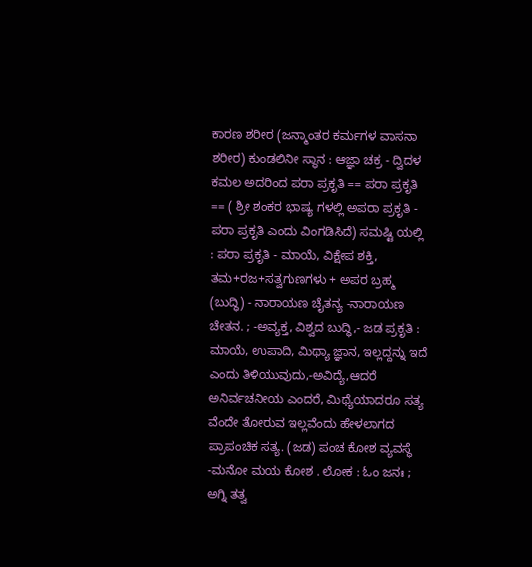ಕಾರಣ ಶರೀರ (ಜನ್ಮಾಂತರ ಕರ್ಮಗಳ ವಾಸನಾ ಶರೀರ) ಕುಂಡಲಿನೀ ಸ್ಥಾನ : ಆಜ್ಞಾ ಚಕ್ರ - ದ್ವಿದಳ ಕಮಲ ಅದರಿಂದ ಪರಾ ಪ್ರಕೃತಿ == ಪರಾ ಪ್ರಕೃತಿ == ( ಶ್ರೀ ಶಂಕರ ಭಾಷ್ಯ ಗಳಲ್ಲಿ ಅಪರಾ ಪ್ರಕೃತಿ - ಪರಾ ಪ್ರಕೃತಿ ಎಂದು ವಿಂಗಡಿಸಿದೆ) ಸಮಷ್ಟಿ ಯಲ್ಲಿ : ಪರಾ ಪ್ರಕೃತಿ - ಮಾಯೆ, ವಿಕ್ಷೇಪ ಶಕ್ತಿ, ತಮ+ರಜ+ಸತ್ವಗುಣಗಳು + ಅಪರ ಬ್ರಹ್ಮ (ಬುದ್ಧಿ) - ನಾರಾಯಣ ಚೈತನ್ಯ -ನಾರಾಯಣ ಚೇತನ. ; -ಅವ್ಯಕ್ತ, ವಿಶ್ವದ ಬುದ್ಧಿ,- ಜಡ ಪ್ರಕೃತಿ : ಮಾಯೆ, ಉಪಾದಿ, ಮಿಥ್ಯಾ ಜ್ಞಾನ, ಇಲ್ಲದ್ದನ್ನು ಇದೆ ಎಂದು ತಿಳಿಯುವುದು,-ಅವಿದ್ಯೆ,ಆದರೆ ಅನಿರ್ವಚನೀಯ ಎಂದರೆ, ಮಿಥ್ಯೆಯಾದರೂ ಸತ್ಯ ವೆಂದೇ ತೋರುವ ಇಲ್ಲವೆಂದು ಹೇಳಲಾಗದ ಪ್ರಾಪಂಚಿಕ ಸತ್ಯ. (ಜಡ) ಪಂಚ ಕೋಶ ವ್ಯವಸ್ಥೆ -ಮನೋ ಮಯ ಕೋಶ . ಲೋಕ : ಓಂ ಜನಃ ; ಅಗ್ನಿ ತತ್ವ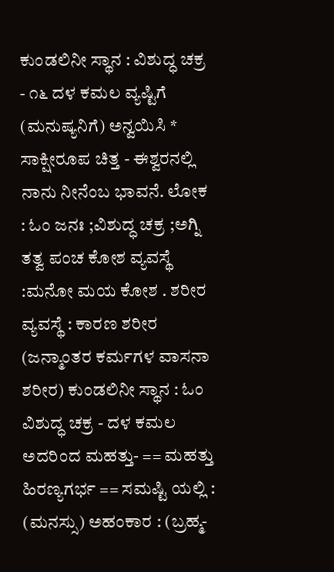ಕುಂಡಲಿನೀ ಸ್ಥಾನ : ವಿಶುದ್ಧ ಚಕ್ರ - ೧೬ ದಳ ಕಮಲ ವ್ಯಷ್ಟಿಗೆ (ಮನುಷ್ಯನಿಗೆ) ಅನ್ವಯಿಸಿ * ಸಾಕ್ಷೀರೂಪ ಚಿತ್ತ - ಈಶ್ವರನಲ್ಲಿ ನಾನು ನೀನೆಂಬ ಭಾವನೆ. ಲೋಕ : ಓಂ ಜನಃ ;ವಿಶುದ್ಧ ಚಕ್ರ ;ಅಗ್ನಿ ತತ್ವ ಪಂಚ ಕೋಶ ವ್ಯವಸ್ಥೆ :ಮನೋ ಮಯ ಕೋಶ . ಶರೀರ ವ್ಯವಸ್ಥೆ : ಕಾರಣ ಶರೀರ (ಜನ್ಮಾಂತರ ಕರ್ಮಗಳ ವಾಸನಾ ಶರೀರ) ಕುಂಡಲಿನೀ ಸ್ಥಾನ : ಓಂ ವಿಶುದ್ಧ ಚಕ್ರ - ದಳ ಕಮಲ ಅದರಿಂದ ಮಹತ್ತು- == ಮಹತ್ತು ಹಿರಣ್ಯಗರ್ಭ == ಸಮಷ್ಟಿ ಯಲ್ಲಿ : (ಮನಸ್ಸು) ಅಹಂಕಾರ : (ಬ್ರಹ್ಮ-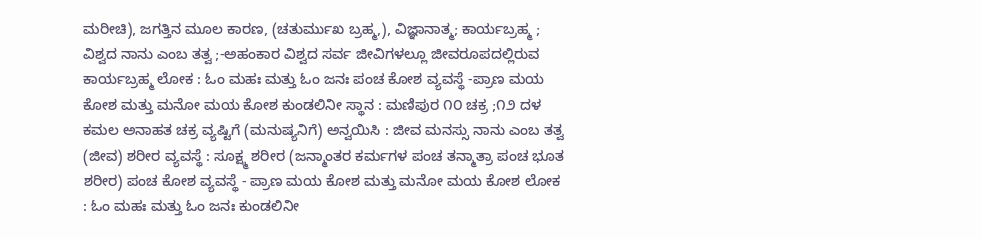ಮರೀಚಿ), ಜಗತ್ತಿನ ಮೂಲ ಕಾರಣ, (ಚತುರ್ಮುಖ ಬ್ರಹ್ಮ,), ವಿಜ್ಞಾನಾತ್ಮ; ಕಾರ್ಯಬ್ರಹ್ಮ ; ವಿಶ್ವದ ನಾನು ಎಂಬ ತತ್ವ ;-ಅಹಂಕಾರ ವಿಶ್ವದ ಸರ್ವ ಜೀವಿಗಳಲ್ಲೂ ಜೀವರೂಪದಲ್ಲಿರುವ ಕಾರ್ಯಬ್ರಹ್ಮ ಲೋಕ : ಓಂ ಮಹಃ ಮತ್ತು ಓಂ ಜನಃ ಪಂಚ ಕೋಶ ವ್ಯವಸ್ಥೆ -ಪ್ರಾಣ ಮಯ ಕೋಶ ಮತ್ತು ಮನೋ ಮಯ ಕೋಶ ಕುಂಡಲಿನೀ ಸ್ಥಾನ : ಮಣಿಪುರ ೧೦ ಚಕ್ರ ;೧೨ ದಳ ಕಮಲ ಅನಾಹತ ಚಕ್ರ ವ್ಯಷ್ಟಿಗೆ (ಮನುಷ್ಯನಿಗೆ) ಅನ್ವಯಿಸಿ : ಜೀವ ಮನಸ್ಸು ನಾನು ಎಂಬ ತತ್ವ (ಜೀವ) ಶರೀರ ವ್ಯವಸ್ಥೆ : ಸೂಕ್ಷ್ಮ ಶರೀರ (ಜನ್ಮಾಂತರ ಕರ್ಮಗಳ ಪಂಚ ತನ್ಮಾತ್ರಾ ಪಂಚ ಭೂತ ಶರೀರ) ಪಂಚ ಕೋಶ ವ್ಯವಸ್ಥೆ - ಪ್ರಾಣ ಮಯ ಕೋಶ ಮತ್ತು ಮನೋ ಮಯ ಕೋಶ ಲೋಕ : ಓಂ ಮಹಃ ಮತ್ತು ಓಂ ಜನಃ ಕುಂಡಲಿನೀ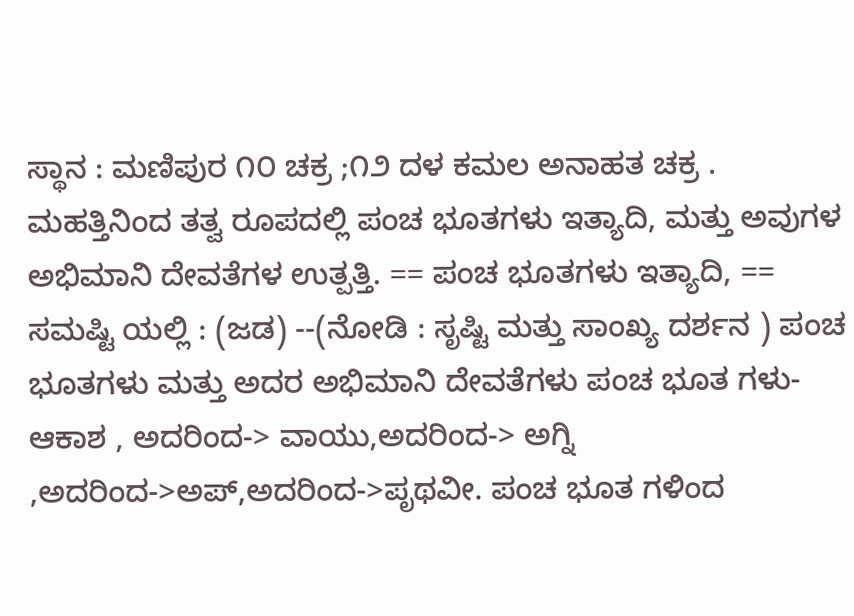ಸ್ಥಾನ : ಮಣಿಪುರ ೧೦ ಚಕ್ರ ;೧೨ ದಳ ಕಮಲ ಅನಾಹತ ಚಕ್ರ . ಮಹತ್ತಿನಿಂದ ತತ್ವ ರೂಪದಲ್ಲಿ ಪಂಚ ಭೂತಗಳು ಇತ್ಯಾದಿ, ಮತ್ತು ಅವುಗಳ ಅಭಿಮಾನಿ ದೇವತೆಗಳ ಉತ್ಪತ್ತಿ. == ಪಂಚ ಭೂತಗಳು ಇತ್ಯಾದಿ, == ಸಮಷ್ಟಿ ಯಲ್ಲಿ : (ಜಡ) --(ನೋಡಿ : ಸೃಷ್ಟಿ ಮತ್ತು ಸಾಂಖ್ಯ ದರ್ಶನ ) ಪಂಚ ಭೂತಗಳು ಮತ್ತು ಅದರ ಅಭಿಮಾನಿ ದೇವತೆಗಳು ಪಂಚ ಭೂತ ಗಳು- ಆಕಾಶ , ಅದರಿಂದ-> ವಾಯು,ಅದರಿಂದ-> ಅಗ್ನಿ ,ಅದರಿಂದ->ಅಪ್,ಅದರಿಂದ->ಪೃಥವೀ. ಪಂಚ ಭೂತ ಗಳಿಂದ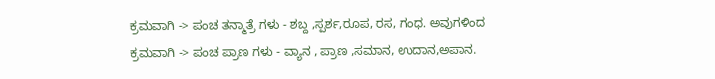ಕ್ರಮವಾಗಿ -> ಪಂಚ ತನ್ಮಾತ್ರೆ ಗಳು - ಶಬ್ದ ,ಸ್ಪರ್ಶ,ರೂಪ, ರಸ, ಗಂಧ. ಅವುಗಳಿಂದ ಕ್ರಮವಾಗಿ -> ಪಂಚ ಪ್ರಾಣ ಗಳು - ವ್ಯಾನ , ಪ್ರಾಣ ,ಸಮಾನ, ಉದಾನ,ಅಪಾನ.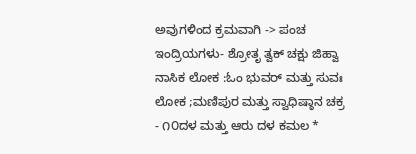ಅವುಗಳಿಂದ ಕ್ರಮವಾಗಿ -> ಪಂಚ ಇಂದ್ರಿಯಗಳು- ಶ್ರೋತೃ ತ್ವಕ್ ಚಕ್ಷು ಜಿಹ್ವಾ ನಾಸಿಕ ಲೋಕ :ಓಂ ಭುವರ್ ಮತ್ತು ಸುವಃ ಲೋಕ ;ಮಣಿಪುರ ಮತ್ತು ಸ್ವಾಧಿಷ್ಠಾನ ಚಕ್ರ - ೧೦ದಳ ಮತ್ತು ಆರು ದಳ ಕಮಲ *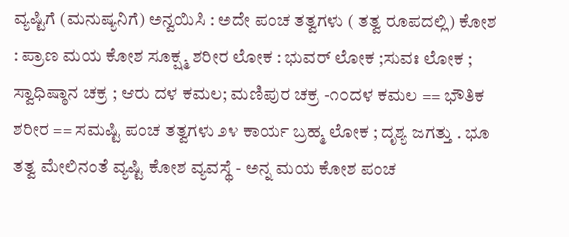ವ್ಯಷ್ಟಿಗೆ (ಮನುಷ್ಯನಿಗೆ) ಅನ್ವಯಿಸಿ : ಅದೇ ಪಂಚ ತತ್ವಗಳು ( ತತ್ವ ರೂಪದಲ್ಲಿ) ಕೋಶ : ಪ್ರಾಣ ಮಯ ಕೋಶ ಸೂಕ್ಷ್ಮ ಶರೀರ ಲೋಕ : ಭುವರ್ ಲೋಕ ;ಸುವಃ ಲೋಕ ; ಸ್ವಾಧಿಷ್ಠಾನ ಚಕ್ರ ; ಆರು ದಳ ಕಮಲ; ಮಣಿಪುರ ಚಕ್ರ -೧೦ದಳ ಕಮಲ == ಭೌತಿಕ ಶರೀರ == ಸಮಷ್ಟಿ ಪಂಚ ತತ್ವಗಳು ೨೪ ಕಾರ್ಯ ಬ್ರಹ್ಮ ಲೋಕ ; ದೃಶ್ಯ ಜಗತ್ತು . ಭೂ ತತ್ವ ಮೇಲಿನಂತೆ ವ್ಯಷ್ಟಿ ಕೋಶ ವ್ಯವಸ್ಥೆ - ಅನ್ನ ಮಯ ಕೋಶ ಪಂಚ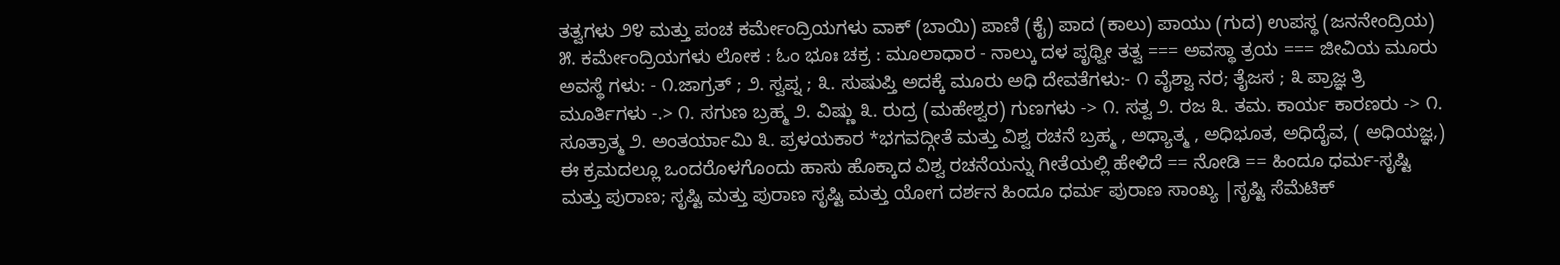ತತ್ವಗಳು ೨೪ ಮತ್ತು ಪಂಚ ಕರ್ಮೇಂದ್ರಿಯಗಳು ವಾಕ್ (ಬಾಯಿ) ಪಾಣಿ (ಕೈ) ಪಾದ (ಕಾಲು) ಪಾಯು (ಗುದ) ಉಪಸ್ಥ (ಜನನೇಂದ್ರಿಯ) ೫. ಕರ್ಮೇಂದ್ರಿಯಗಳು ಲೋಕ : ಓಂ ಭೂಃ ಚಕ್ರ : ಮೂಲಾಧಾರ - ನಾಲ್ಕು ದಳ ಪೃಥ್ವೀ ತತ್ವ === ಅವಸ್ಥಾ ತ್ರಯ === ಜೀವಿಯ ಮೂರು ಅವಸ್ಥೆ ಗಳು: - ೧.ಜಾಗ್ರತ್ ; ೨. ಸ್ವಪ್ನ ; ೩. ಸುಷುಪ್ತಿ ಅದಕ್ಕೆ ಮೂರು ಅಧಿ ದೇವತೆಗಳು:- ೧ ವೈಶ್ವಾ ನರ; ತೈಜಸ ; ೩ ಪ್ರಾಜ್ಞ ತ್ರಿ ಮೂರ್ತಿಗಳು -.> ೧. ಸಗುಣ ಬ್ರಹ್ಮ ೨. ವಿಷ್ಣು ೩. ರುದ್ರ (ಮಹೇಶ್ವರ) ಗುಣಗಳು -> ೧. ಸತ್ವ ೨. ರಜ ೩. ತಮ. ಕಾರ್ಯ ಕಾರಣರು -> ೧. ಸೂತ್ರಾತ್ಮ ೨. ಅಂತರ್ಯಾಮಿ ೩. ಪ್ರಳಯಕಾರ *ಭಗವದ್ಗೀತೆ ಮತ್ತು ವಿಶ್ವ ರಚನೆ ಬ್ರಹ್ಮ , ಅಧ್ಯಾತ್ಮ , ಅಧಿಭೂತ, ಅಧಿದೈವ, ( ಅಧಿಯಜ್ಞ,) ಈ ಕ್ರಮದಲ್ಲೂ ಒಂದರೊಳಗೊಂದು ಹಾಸು ಹೊಕ್ಕಾದ ವಿಶ್ವ ರಚನೆಯನ್ನು ಗೀತೆಯಲ್ಲಿ ಹೇಳಿದೆ == ನೋಡಿ == ಹಿಂದೂ ಧರ್ಮ-ಸೃಷ್ಟಿ ಮತ್ತು ಪುರಾಣ; ಸೃಷ್ಟಿ ಮತ್ತು ಪುರಾಣ ಸೃಷ್ಟಿ ಮತ್ತು ಯೋಗ ದರ್ಶನ ಹಿಂದೂ ಧರ್ಮ ಪುರಾಣ ಸಾಂಖ್ಯ |ಸೃಷ್ಟಿ ಸೆಮೆಟಿಕ್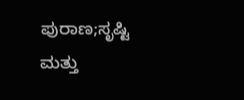ಪುರಾಣ;ಸೃಷ್ಟಿ ಮತ್ತು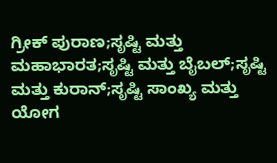ಗ್ರೀಕ್ ಪುರಾಣ;ಸೃಷ್ಟಿ ಮತ್ತು ಮಹಾಭಾರತ;ಸೃಷ್ಟಿ ಮತ್ತು ಬೈಬಲ್;ಸೃಷ್ಟಿ ಮತ್ತು ಕುರಾನ್;ಸೃಷ್ಟಿ ಸಾಂಖ್ಯ ಮತ್ತು ಯೋಗ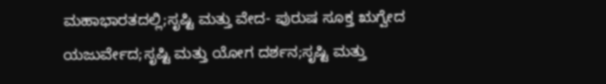ಮಹಾಭಾರತದಲ್ಲಿ;ಸೃಷ್ಟಿ ಮತ್ತು ವೇದ- ಪುರುಷ ಸೂಕ್ತ ಋಗ್ವೇದ ಯಜುರ್ವೇದ;ಸೃಷ್ಟಿ ಮತ್ತು ಯೋಗ ದರ್ಶನ;ಸೃಷ್ಟಿ ಮತ್ತು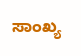ಸಾಂಖ್ಯ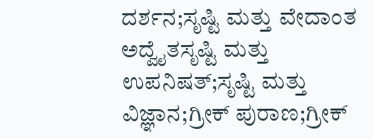ದರ್ಶನ;ಸೃಷ್ಟಿ ಮತ್ತು ವೇದಾಂತ ಅದ್ವೈತಸೃಷ್ಟಿ ಮತ್ತು ಉಪನಿಷತ್;ಸೃಷ್ಟಿ ಮತ್ತು ವಿಜ್ಞಾನ;ಗ್ರೀಕ್ ಪುರಾಣ;ಗ್ರೀಕ್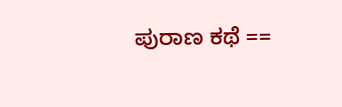ಪುರಾಣ ಕಥೆ ==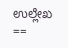ಉಲ್ಲೇಖ ==